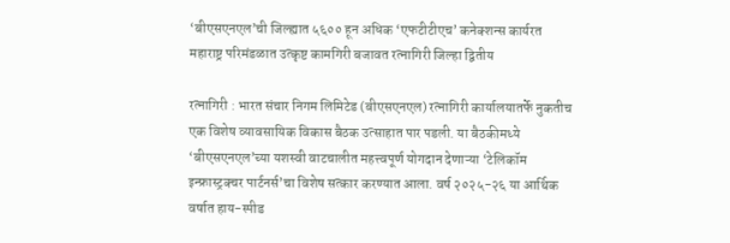‘बीएसएनएल’ची जिल्ह्यात ५६०० हून अधिक ‘एफटीटीएच’ कनेक्शन्स कार्यरत
महाराष्ट्र परिमंडळात उत्कृष्ट कामगिरी बजावत रत्नागिरी जिल्हा द्वितीय

रत्नागिरी : भारत संचार निगम लिमिटेड (बीएसएनएल) रत्नागिरी कार्यालयातर्फे नुकतीच एक विशेष व्यावसायिक विकास बैठक उत्साहात पार पडली. या बैठकीमध्ये ‘बीएसएनएल’च्या यशस्वी वाटचालीत महत्त्वपूर्ण योगदान देणाऱ्या ‘टेलिकॉम इन्फ्रास्ट्रक्चर पार्टनर्स’चा विशेष सत्कार करण्यात आला. वर्ष २०२५-२६ या आर्थिक वर्षात हाय-स्पीड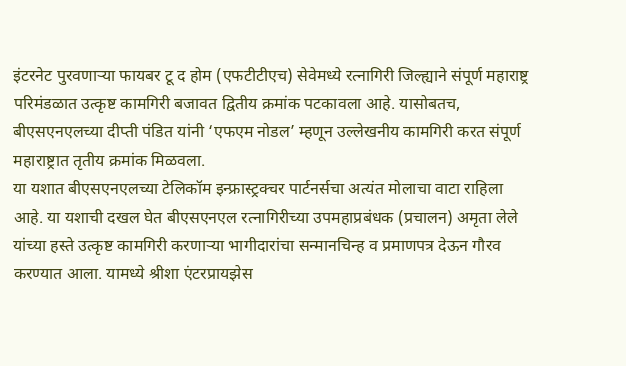इंटरनेट पुरवणाऱ्या फायबर टू द होम (एफटीटीएच) सेवेमध्ये रत्नागिरी जिल्ह्याने संपूर्ण महाराष्ट्र परिमंडळात उत्कृष्ट कामगिरी बजावत द्वितीय क्रमांक पटकावला आहे. यासोबतच, बीएसएनएलच्या दीप्ती पंडित यांनी ‘एफएम नोडल’ म्हणून उल्लेखनीय कामगिरी करत संपूर्ण महाराष्ट्रात तृतीय क्रमांक मिळवला.
या यशात बीएसएनएलच्या टेलिकॉम इन्फ्रास्ट्रक्चर पार्टनर्सचा अत्यंत मोलाचा वाटा राहिला आहे. या यशाची दखल घेत बीएसएनएल रत्नागिरीच्या उपमहाप्रबंधक (प्रचालन) अमृता लेले यांच्या हस्ते उत्कृष्ट कामगिरी करणाऱ्या भागीदारांचा सन्मानचिन्ह व प्रमाणपत्र देऊन गौरव करण्यात आला. यामध्ये श्रीशा एंटरप्रायझेस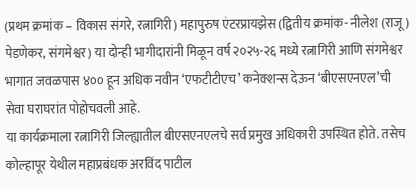(प्रथम क्रमांक – विकास संगरे, रत्नागिरी) महापुरुष एंटरप्रायझेस (द्वितीय क्रमांक- नीलेश (राजू) पेडणेकर, संगमेश्वर) या दोन्ही भागीदारांनी मिळून वर्ष २०२५-२६ मध्ये रत्नागिरी आणि संगमेश्वर भागात जवळपास ४०० हून अधिक नवीन ‘एफटीटीएच’ कनेक्शन्स देऊन ‘बीएसएनएल’ची सेवा घराघरांत पोहोचवली आहे.
या कार्यक्रमाला रत्नागिरी जिल्ह्यातील बीएसएनएलचे सर्व प्रमुख अधिकारी उपस्थित होते. तसेच कोल्हापूर येथील महाप्रबंधक अरविंद पाटील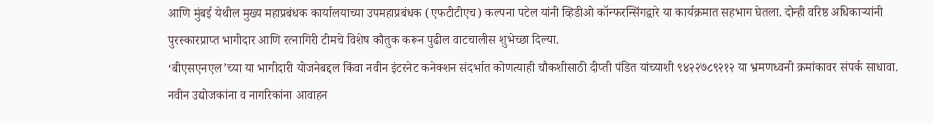आणि मुंबई येथील मुख्य महाप्रबंधक कार्यालयाच्या उपमहाप्रबंधक (एफटीटीएच) कल्पना पटेल यांनी व्हिडीओ कॉन्फरन्सिंगद्वारे या कार्यक्रमात सहभाग घेतला. दोन्ही वरिष्ठ अधिकाऱ्यांनी पुरस्कारप्राप्त भागीदार आणि रत्नागिरी टीमचे विशेष कौतुक करून पुढील वाटचालीस शुभेच्छा दिल्या.
‘बीएसएनएल’च्या या भागीदारी योजनेबद्दल किंवा नवीन इंटरनेट कनेक्शन संदर्भात कोणत्याही चौकशीसाठी दीप्ती पंडित यांच्याशी ९४२२७८९२१२ या भ्रमणध्वनी क्रमांकावर संपर्क साधावा.
नवीन उद्योजकांना व नागरिकांना आवाहन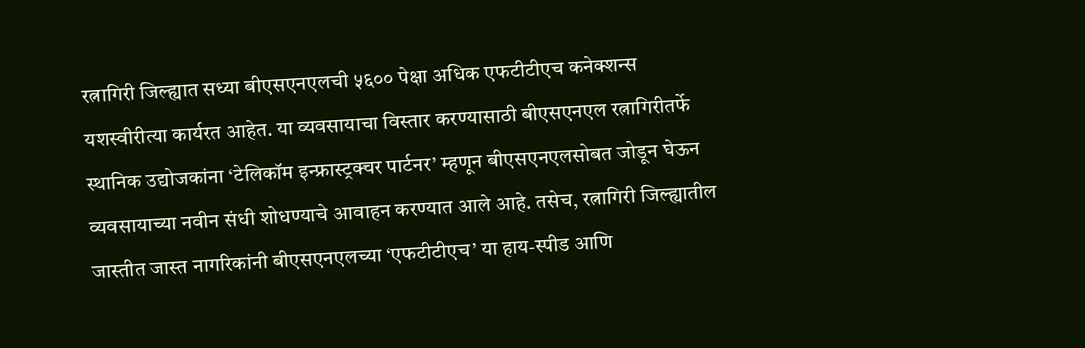रत्नागिरी जिल्ह्यात सध्या बीएसएनएलची ५६०० पेक्षा अधिक एफटीटीएच कनेक्शन्स यशस्वीरीत्या कार्यरत आहेत. या व्यवसायाचा विस्तार करण्यासाठी बीएसएनएल रत्नागिरीतर्फे स्थानिक उद्योजकांना ‘टेलिकॉम इन्फ्रास्ट्रक्चर पार्टनर’ म्हणून बीएसएनएलसोबत जोडून घेऊन व्यवसायाच्या नवीन संधी शोधण्याचे आवाहन करण्यात आले आहे. तसेच, रत्नागिरी जिल्ह्यातील जास्तीत जास्त नागरिकांनी बीएसएनएलच्या ‘एफटीटीएच’ या हाय-स्पीड आणि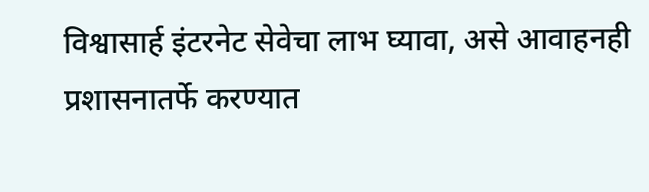विश्वासार्ह इंटरनेट सेवेचा लाभ घ्यावा, असे आवाहनही प्रशासनातर्फे करण्यात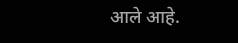आले आहे.